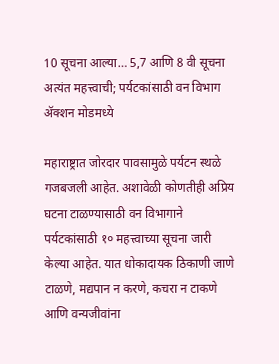10 सूचना आल्या… 5,7 आणि 8 वी सूचना अत्यंत महत्त्वाची; पर्यटकांसाठी वन विभाग अ‍ॅक्शन मोडमध्ये

महाराष्ट्रात जोरदार पावसामुळे पर्यटन स्थळे गजबजली आहेत. अशावेळी कोणतीही अप्रिय घटना टाळण्यासाठी वन विभागाने पर्यटकांसाठी १० महत्त्वाच्या सूचना जारी केल्या आहेत. यात धोकादायक ठिकाणी जाणे टाळणे, मद्यपान न करणे, कचरा न टाकणे आणि वन्यजीवांना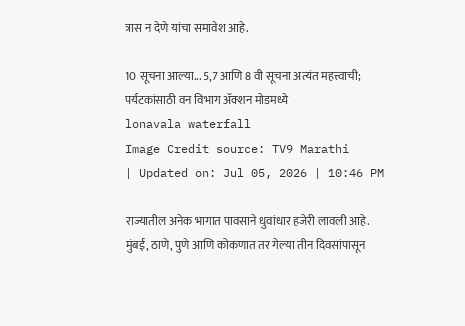त्रास न देणे यांचा समावेश आहे.

10 सूचना आल्या... 5,7 आणि 8 वी सूचना अत्यंत महत्त्वाची; पर्यटकांसाठी वन विभाग अ‍ॅक्शन मोडमध्ये
lonavala waterfall
Image Credit source: TV9 Marathi
| Updated on: Jul 05, 2026 | 10:46 PM

राज्यातील अनेक भागात पावसाने धुवांधार हजेरी लावली आहे. मुंबई, ठाणे, पुणे आणि कोकणात तर गेल्या तीन दिवसांपासून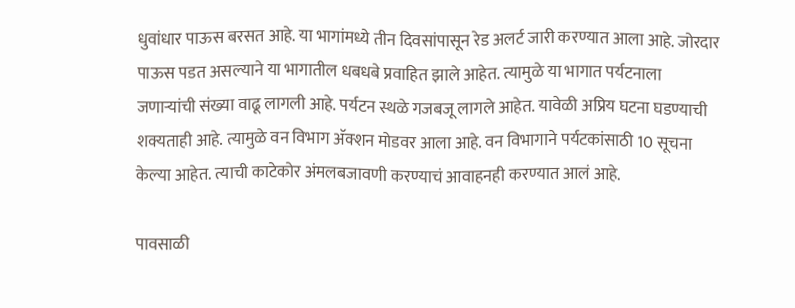धुवांधार पाऊस बरसत आहे. या भागांमध्ये तीन दिवसांपासून रेड अलर्ट जारी करण्यात आला आहे. जोरदार पाऊस पडत असल्याने या भागातील धबधबे प्रवाहित झाले आहेत. त्यामुळे या भागात पर्यटनाला जणाऱ्यांची संख्या वाढू लागली आहे. पर्यटन स्थळे गजबजू लागले आहेत. यावेळी अप्रिय घटना घडण्याची शक्यताही आहे. त्यामुळे वन विभाग अ‍ॅक्शन मोडवर आला आहे. वन विभागाने पर्यटकांसाठी 10 सूचना केल्या आहेत. त्याची काटेकोर अंमलबजावणी करण्याचं आवाहनही करण्यात आलं आहे.

पावसाळी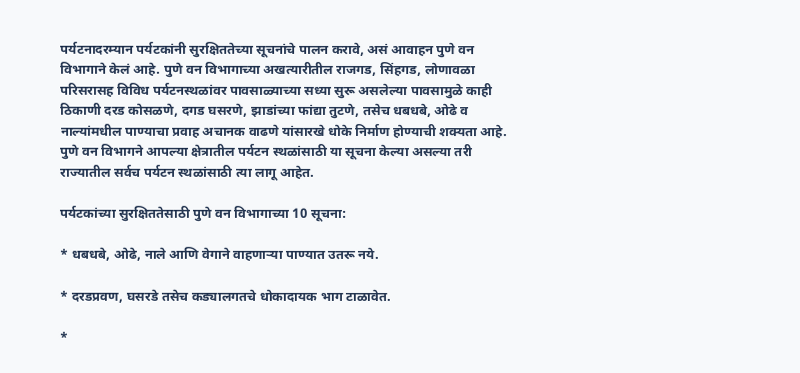पर्यटनादरम्यान पर्यटकांनी सुरक्षिततेच्या सूचनांचे पालन करावे, असं आवाहन पुणे वन विभागाने केलं आहे. पुणे वन विभागाच्या अखत्यारीतील राजगड, सिंहगड, लोणावळा परिसरासह विविध पर्यटनस्थळांवर पावसाळ्याच्या सध्या सुरू असलेल्या पावसामुळे काही ठिकाणी दरड कोसळणे, दगड घसरणे, झाडांच्या फांद्या तुटणे, तसेच धबधबे, ओढे व नाल्यांमधील पाण्याचा प्रवाह अचानक वाढणे यांसारखे धोके निर्माण होण्याची शक्यता आहे. पुणे वन विभागने आपल्या क्षेत्रातील पर्यटन स्थळांसाठी या सूचना केल्या असल्या तरी राज्यातील सर्वच पर्यटन स्थळांसाठी त्या लागू आहेत.

पर्यटकांच्या सुरक्षिततेसाठी पुणे वन विभागाच्या 10 सूचना:

* धबधबे, ओढे, नाले आणि वेगाने वाहणाऱ्या पाण्यात उतरू नये.

* दरडप्रवण, घसरडे तसेच कड्यालगतचे धोकादायक भाग टाळावेत.

*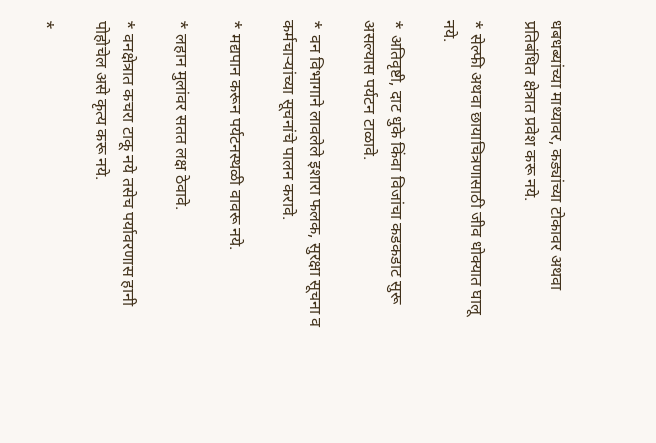धबधब्यांच्या माथ्यावर, कड्यांच्या टोकावर अथवा प्रतिबंधित क्षेत्रात प्रवेश करू नये.

* सेल्फी अथवा छायाचित्रणासाठी जीव धोक्यात घालू नये.

* अतिवृष्टी, दाट धुके किंवा विजांचा कडकडाट सुरू असल्यास पर्यटन टाळावे.

* वन विभागाने लावलेले इशारा फलक, सुरक्षा सूचना व कर्मचाऱ्यांच्या सूचनांचे पालन करावे.

* मद्यपान करून पर्यटनस्थळी वावरू नये.

* लहान मुलांवर सतत लक्ष ठेवावे.

* वनक्षेत्रात कचरा टाकू नये तसेच पर्यावरणास हानी पोहोचेल असे कृत्य करू नये.

*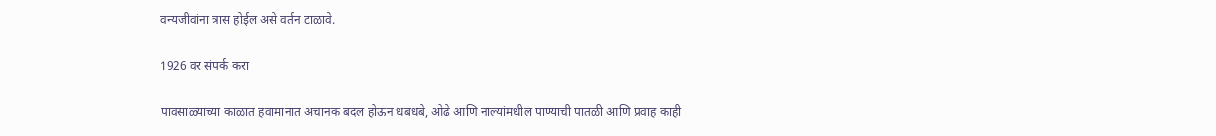वन्यजीवांना त्रास होईल असे वर्तन टाळावे.

1926 वर संपर्क करा

पावसाळ्याच्या काळात हवामानात अचानक बदल होऊन धबधबे, ओढे आणि नाल्यांमधील पाण्याची पातळी आणि प्रवाह काही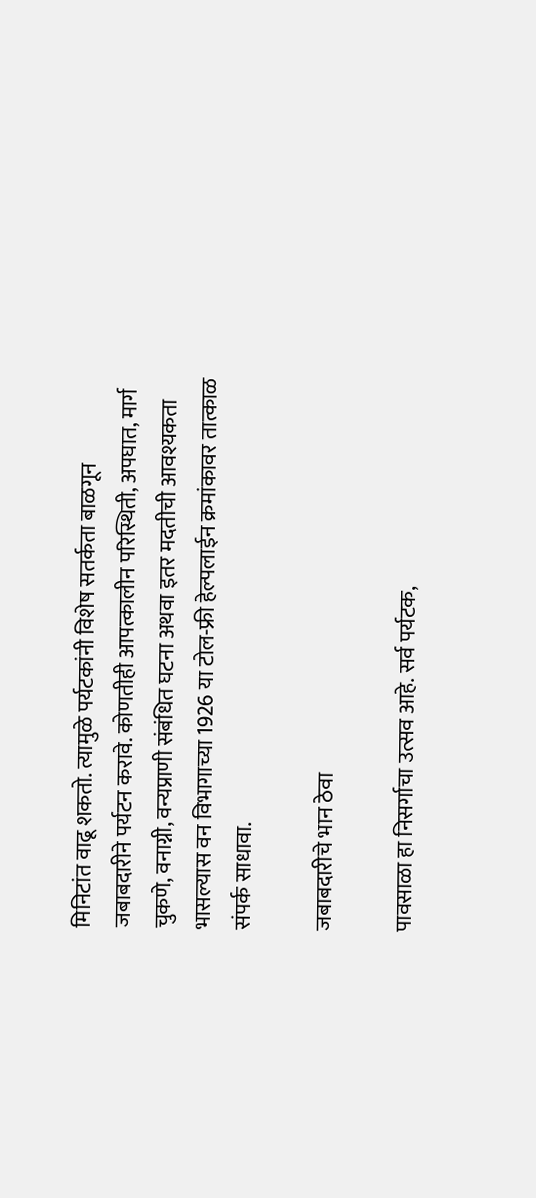मिनिटांत वाढू शकतो. त्यामुळे पर्यटकांनी विशेष सतर्कता बाळगून जबाबदारीने पर्यटन करावे. कोणतीही आपत्कालीन परिस्थिती, अपघात, मार्ग चुकणे, वनाग्नी, वन्यप्राणी संबंधित घटना अथवा इतर मदतीची आवश्यकता भासल्यास वन विभागाच्या 1926 या टोल-फ्री हेल्पलाईन क्रमांकावर तात्काळ संपर्क साधावा.

जबाबदारीचे भान ठेवा

पावसाळा हा निसर्गाचा उत्सव आहे. सर्व पर्यटक,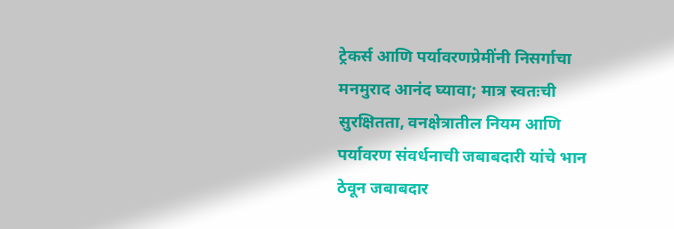ट्रेकर्स आणि पर्यावरणप्रेमींनी निसर्गाचा मनमुराद आनंद घ्यावा; मात्र स्वतःची सुरक्षितता, वनक्षेत्रातील नियम आणि पर्यावरण संवर्धनाची जबाबदारी यांचे भान ठेवून जबाबदार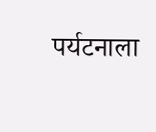पर्यटनाला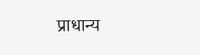प्राधान्य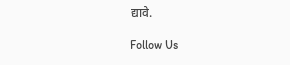द्यावे.

Follow Us